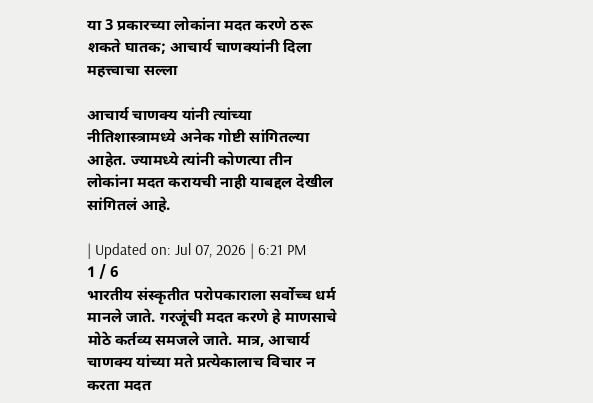या 3 प्रकारच्या लोकांना मदत करणे ठरू शकते घातक; आचार्य चाणक्यांनी दिला महत्त्वाचा सल्ला

आचार्य चाणक्य यांनी त्यांच्या नीतिशास्त्रामध्ये अनेक गोष्टी सांगितल्या आहेत. ज्यामध्ये त्यांनी कोणत्या तीन लोकांना मदत करायची नाही याबद्दल देखील सांगितलं आहे.

| Updated on: Jul 07, 2026 | 6:21 PM
1 / 6
भारतीय संस्कृतीत परोपकाराला सर्वोच्च धर्म मानले जाते. गरजूंची मदत करणे हे माणसाचे मोठे कर्तव्य समजले जाते. मात्र, आचार्य चाणक्य यांच्या मते प्रत्येकालाच विचार न करता मदत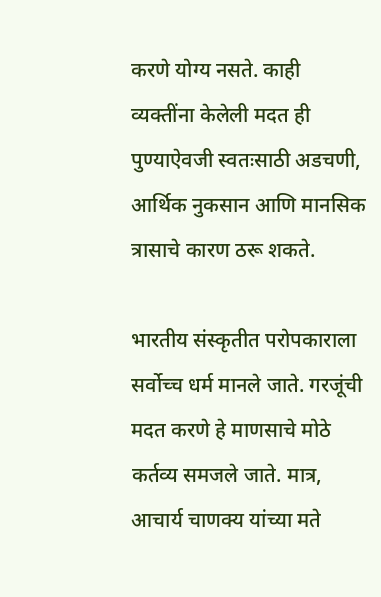करणे योग्य नसते. काही व्यक्तींना केलेली मदत ही पुण्याऐवजी स्वतःसाठी अडचणी, आर्थिक नुकसान आणि मानसिक त्रासाचे कारण ठरू शकते.

भारतीय संस्कृतीत परोपकाराला सर्वोच्च धर्म मानले जाते. गरजूंची मदत करणे हे माणसाचे मोठे कर्तव्य समजले जाते. मात्र, आचार्य चाणक्य यांच्या मते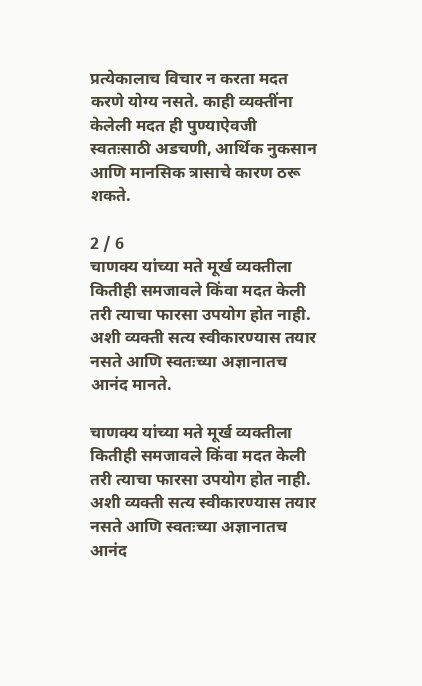प्रत्येकालाच विचार न करता मदत करणे योग्य नसते. काही व्यक्तींना केलेली मदत ही पुण्याऐवजी स्वतःसाठी अडचणी, आर्थिक नुकसान आणि मानसिक त्रासाचे कारण ठरू शकते.

2 / 6
चाणक्य यांच्या मते मूर्ख व्यक्तीला कितीही समजावले किंवा मदत केली तरी त्याचा फारसा उपयोग होत नाही. अशी व्यक्ती सत्य स्वीकारण्यास तयार नसते आणि स्वतःच्या अज्ञानातच आनंद मानते.

चाणक्य यांच्या मते मूर्ख व्यक्तीला कितीही समजावले किंवा मदत केली तरी त्याचा फारसा उपयोग होत नाही. अशी व्यक्ती सत्य स्वीकारण्यास तयार नसते आणि स्वतःच्या अज्ञानातच आनंद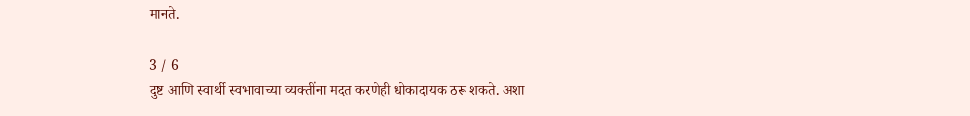मानते.

3 / 6
दुष्ट आणि स्वार्थी स्वभावाच्या व्यक्तींना मदत करणेही धोकादायक ठरू शकते. अशा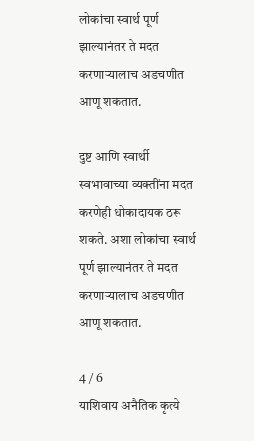लोकांचा स्वार्थ पूर्ण झाल्यानंतर ते मदत करणाऱ्यालाच अडचणीत आणू शकतात.

दुष्ट आणि स्वार्थी स्वभावाच्या व्यक्तींना मदत करणेही धोकादायक ठरू शकते. अशा लोकांचा स्वार्थ पूर्ण झाल्यानंतर ते मदत करणाऱ्यालाच अडचणीत आणू शकतात.

4 / 6
याशिवाय अनैतिक कृत्ये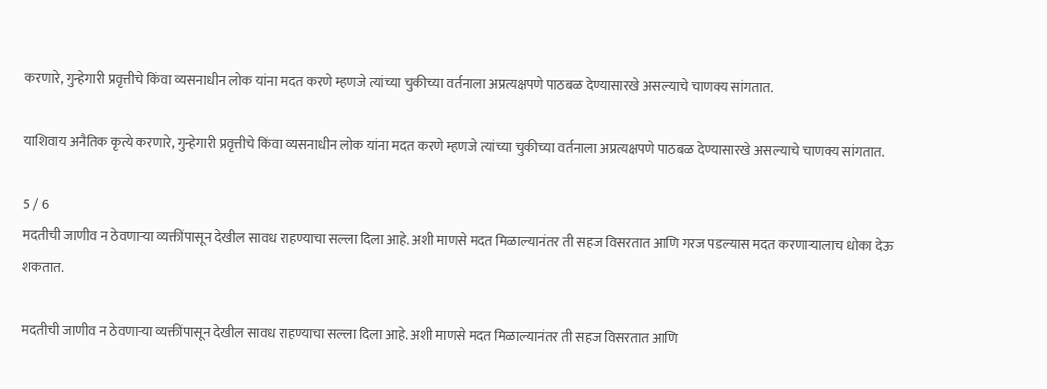करणारे, गुन्हेगारी प्रवृत्तीचे किंवा व्यसनाधीन लोक यांना मदत करणे म्हणजे त्यांच्या चुकीच्या वर्तनाला अप्रत्यक्षपणे पाठबळ देण्यासारखे असल्याचे चाणक्य सांगतात.

याशिवाय अनैतिक कृत्ये करणारे, गुन्हेगारी प्रवृत्तीचे किंवा व्यसनाधीन लोक यांना मदत करणे म्हणजे त्यांच्या चुकीच्या वर्तनाला अप्रत्यक्षपणे पाठबळ देण्यासारखे असल्याचे चाणक्य सांगतात.

5 / 6
मदतीची जाणीव न ठेवणाऱ्या व्यक्तींपासून देखील सावध राहण्याचा सल्ला दिला आहे. अशी माणसे मदत मिळाल्यानंतर ती सहज विसरतात आणि गरज पडल्यास मदत करणाऱ्यालाच धोका देऊ शकतात.

मदतीची जाणीव न ठेवणाऱ्या व्यक्तींपासून देखील सावध राहण्याचा सल्ला दिला आहे. अशी माणसे मदत मिळाल्यानंतर ती सहज विसरतात आणि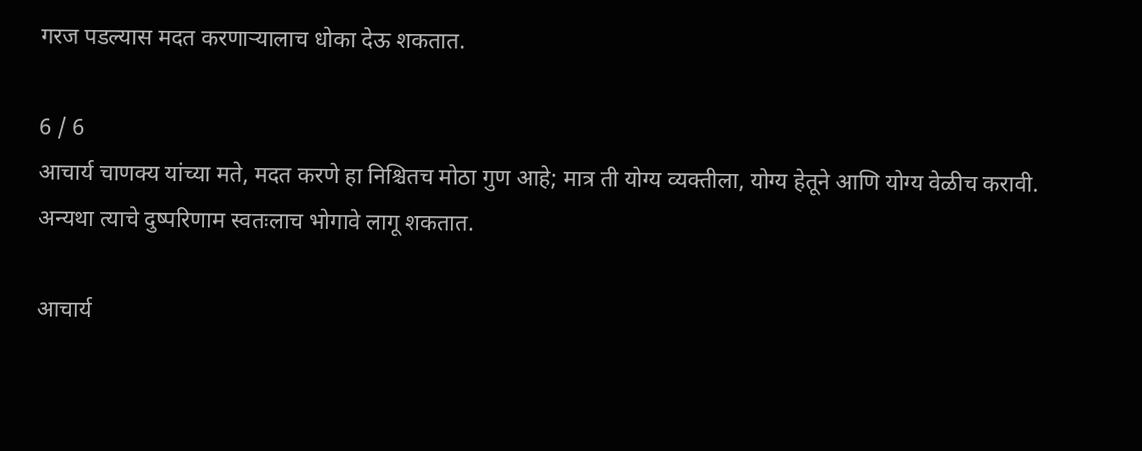गरज पडल्यास मदत करणाऱ्यालाच धोका देऊ शकतात.

6 / 6
आचार्य चाणक्य यांच्या मते, मदत करणे हा निश्चितच मोठा गुण आहे; मात्र ती योग्य व्यक्तीला, योग्य हेतूने आणि योग्य वेळीच करावी. अन्यथा त्याचे दुष्परिणाम स्वतःलाच भोगावे लागू शकतात.

आचार्य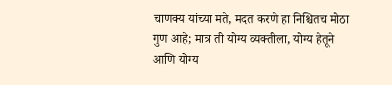चाणक्य यांच्या मते, मदत करणे हा निश्चितच मोठा गुण आहे; मात्र ती योग्य व्यक्तीला, योग्य हेतूने आणि योग्य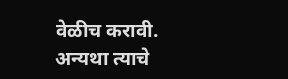वेळीच करावी. अन्यथा त्याचे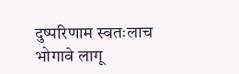दुष्परिणाम स्वतःलाच भोगावे लागू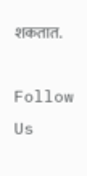शकतात.

Follow Us